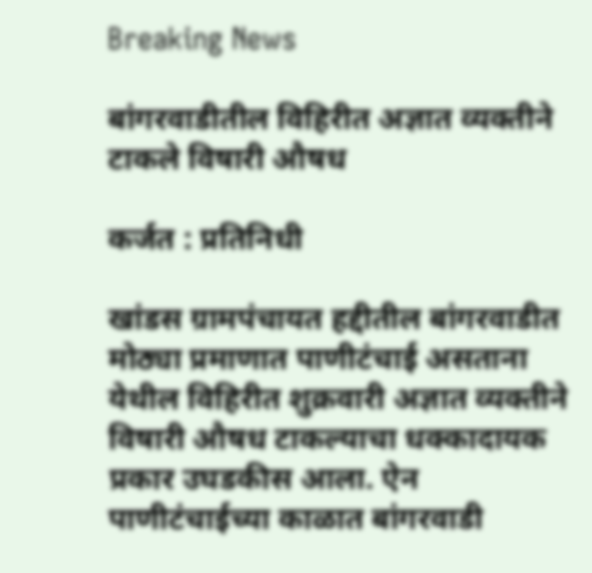Breaking News

बांगरवाडीतील विहिरीत अज्ञात व्यक्तीने टाकले विषारी औषध

कर्जत : प्रतिनिधी

खांडस ग्रामपंचायत हद्दीतील बांगरवाडीत मोठ्या प्रमाणात पाणीटंचाई असताना येथील विहिरीत शुक्रवारी अज्ञात व्यक्तीने विषारी औषध टाकल्याचा धक्कादायक प्रकार उघडकीस आला. ऐन पाणीटंचाईच्या काळात बांगरवाडी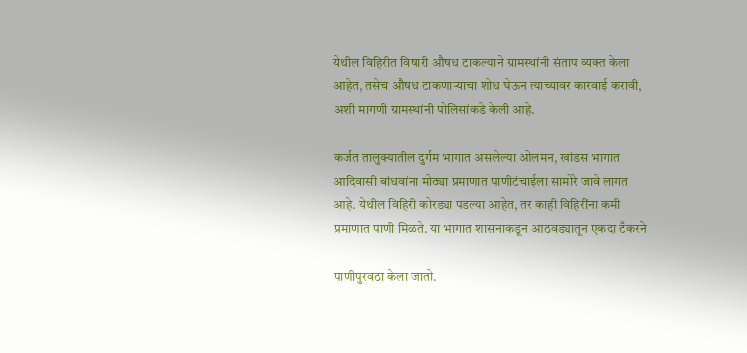येथील विहिरीत विषारी औषध टाकल्याने ग्रामस्थांनी संताप व्यक्त केला आहेत, तसेच औषध टाकणार्‍याचा शोध घेऊन त्याच्यावर कारवाई करावी, अशी मागणी ग्रामस्थांनी पोलिसांकडे केली आहे.

कर्जत तालुक्यातील दुर्गम भागात असलेल्या ओलमन, खांडस भागात आदिवासी बांधवांना मोठ्या प्रमाणात पाणीटंचाईला सामोरे जावे लागत आहे. येथील विहिरी कोरड्या पडल्या आहेत, तर काही विहिरींना कमी प्रमाणात पाणी मिळते. या भागात शासनाकडून आठवड्यातून एकदा टँकरने

पाणीपुरवठा केला जातो.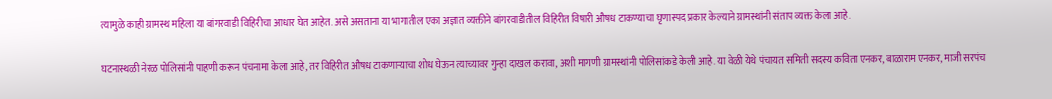त्यामुळे काही ग्रामस्थ महिला या बांगरवाडी विहिरीचा आधार घेत आहेत. असे असताना या भागातील एका अज्ञात व्यक्तीने बांगरवाडीतील विहिरीत विषारी औषध टाकण्याचा घृणास्पद प्रकार केल्याने ग्रामस्थांनी संताप व्यक्त केला आहे.

घटनास्थळी नेरळ पोलिसांनी पाहणी करून पंचनामा केला आहे, तर विहिरीत औषध टाकणार्‍याचा शोध घेऊन त्याच्यावर गुन्हा दाखल करावा, अशी मागणी ग्रामस्थांनी पोलिसांकडे केली आहे. या वेळी येथे पंचायत समिती सदस्य कविता एनकर, बाळाराम एनकर, माजी सरपंच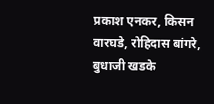प्रकाश एनकर, किसन वारघडे, रोहिदास बांगरे, बुधाजी खडके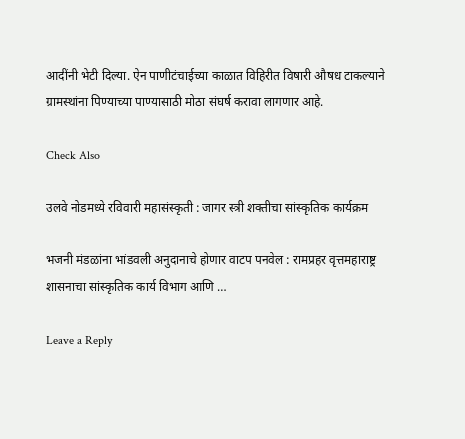आदींनी भेटी दिल्या. ऐन पाणीटंचाईच्या काळात विहिरीत विषारी औषध टाकल्याने ग्रामस्थांना पिण्याच्या पाण्यासाठी मोठा संघर्ष करावा लागणार आहे.

Check Also

उलवे नोडमध्ये रविवारी महासंस्कृती : जागर स्त्री शक्तीचा सांस्कृतिक कार्यक्रम

भजनी मंडळांना भांडवली अनुदानाचे होणार वाटप पनवेल : रामप्रहर वृत्तमहाराष्ट्र शासनाचा सांस्कृतिक कार्य विभाग आणि …

Leave a Reply